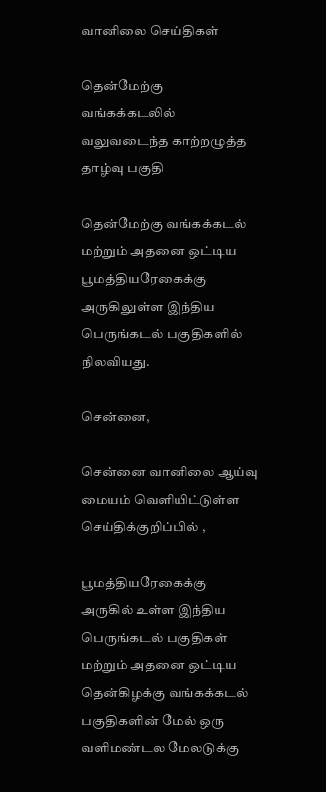வானிலை செய்திகள்

தென்மேற்கு வங்கக்கடலில் வலுவடைந்த காற்றழுத்த தாழ்வு பகுதி

தென்மேற்கு வங்கக்கடல் மற்றும் அதனை ஒட்டிய பூமத்தியரேகைக்கு அருகிலுள்ள இந்திய பெருங்கடல் பகுதிகளில் நிலவியது.

சென்னை,

சென்னை வானிலை ஆய்வு மையம் வெளியிட்டுள்ள செய்திக்குறிப்பில் ,

பூமத்தியரேகைக்கு அருகில் உள்ள இந்திய பெருங்கடல் பகுதிகள் மற்றும் அதனை ஒட்டிய தென்கிழக்கு வங்கக்கடல் பகுதிகளின் மேல் ஒரு வளிமண்டல மேலடுக்கு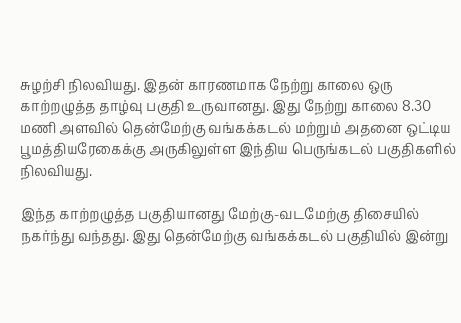சுழற்சி நிலவியது. இதன் காரணமாக நேற்று காலை ஒரு காற்றழுத்த தாழ்வு பகுதி உருவானது. இது நேற்று காலை 8.30 மணி அளவில் தென்மேற்கு வங்கக்கடல் மற்றும் அதனை ஒட்டிய பூமத்தியரேகைக்கு அருகிலுள்ள இந்திய பெருங்கடல் பகுதிகளில் நிலவியது.

இந்த காற்றழுத்த பகுதியானது மேற்கு-வடமேற்கு திசையில் நகர்ந்து வந்தது. இது தென்மேற்கு வங்கக்கடல் பகுதியில் இன்று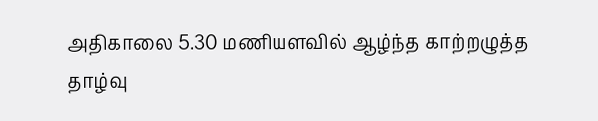அதிகாலை 5.30 மணியளவில் ஆழ்ந்த காற்றழுத்த தாழ்வு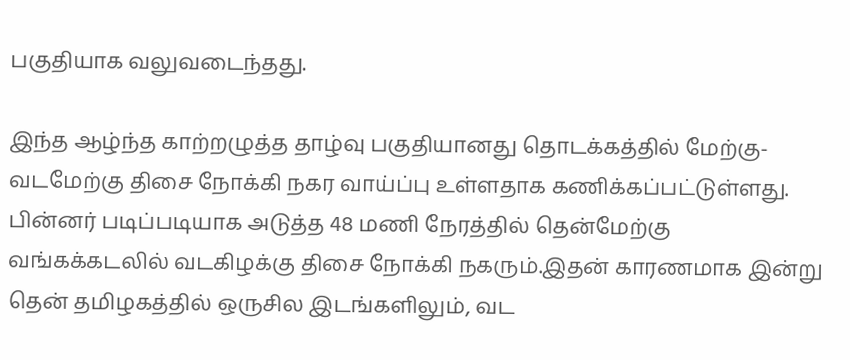பகுதியாக வலுவடைந்தது.

இந்த ஆழ்ந்த காற்றழுத்த தாழ்வு பகுதியானது தொடக்கத்தில் மேற்கு-வடமேற்கு திசை நோக்கி நகர வாய்ப்பு உள்ளதாக கணிக்கப்பட்டுள்ளது. பின்னர் படிப்படியாக அடுத்த 48 மணி நேரத்தில் தென்மேற்கு வங்கக்கடலில் வடகிழக்கு திசை நோக்கி நகரும்.இதன் காரணமாக இன்று தென் தமிழகத்தில் ஒருசில இடங்களிலும், வட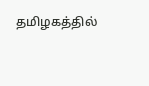தமிழகத்தில்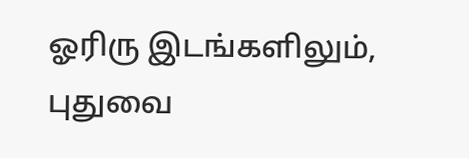ஓரிரு இடங்களிலும், புதுவை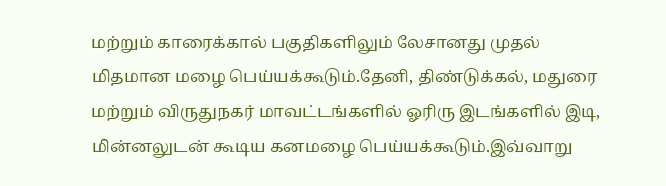மற்றும் காரைக்கால் பகுதிகளிலும் லேசானது முதல் மிதமான மழை பெய்யக்கூடும்.தேனி, திண்டுக்கல், மதுரை மற்றும் விருதுநகர் மாவட்டங்களில் ஓரிரு இடங்களில் இடி, மின்னலுடன் கூடிய கனமழை பெய்யக்கூடும்.இவ்வாறு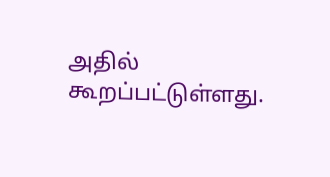அதில் கூறப்பட்டுள்ளது.